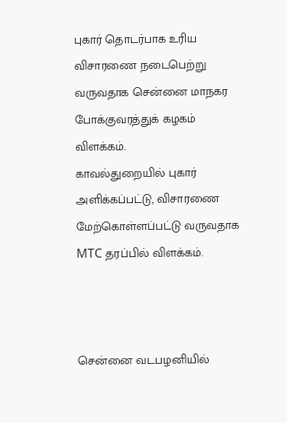புகார் தொடர்பாக உரிய விசாரணை நடைபெற்று வருவதாக சென்னை மாநகர போக்குவரத்துக் கழகம் விளக்கம்.
காவல்துறையில் புகார் அளிக்கப்பட்டு, விசாரணை மேற்கொள்ளப்பட்டு வருவதாக MTC தரப்பில் விளக்கம்.



சென்னை வடபழனியில்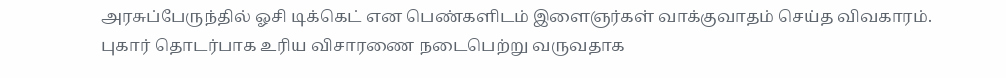அரசுப்பேருந்தில் ஓசி டிக்கெட் என பெண்களிடம் இளைஞர்கள் வாக்குவாதம் செய்த விவகாரம்.
புகார் தொடர்பாக உரிய விசாரணை நடைபெற்று வருவதாக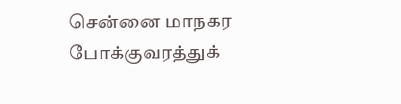சென்னை மாநகர போக்குவரத்துக்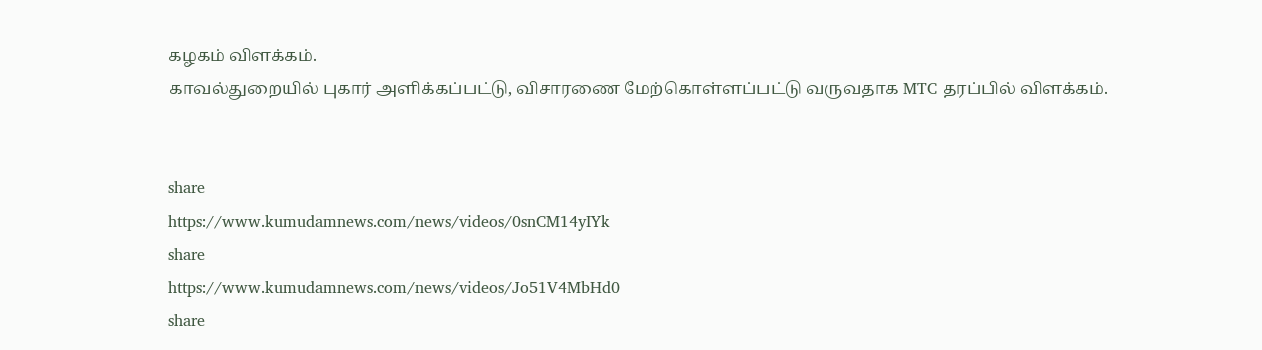கழகம் விளக்கம்.
காவல்துறையில் புகார் அளிக்கப்பட்டு, விசாரணை மேற்கொள்ளப்பட்டு வருவதாக MTC தரப்பில் விளக்கம்.


share
https://www.kumudamnews.com/news/videos/0snCM14yIYk
share
https://www.kumudamnews.com/news/videos/Jo51V4MbHd0
share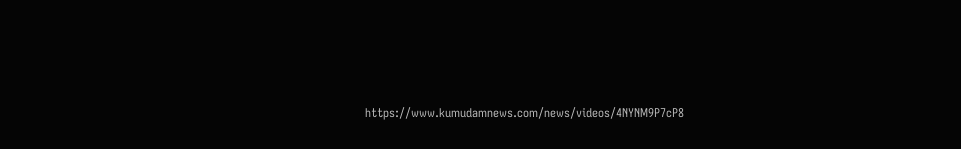https://www.kumudamnews.com/news/videos/4NYNM9P7cP8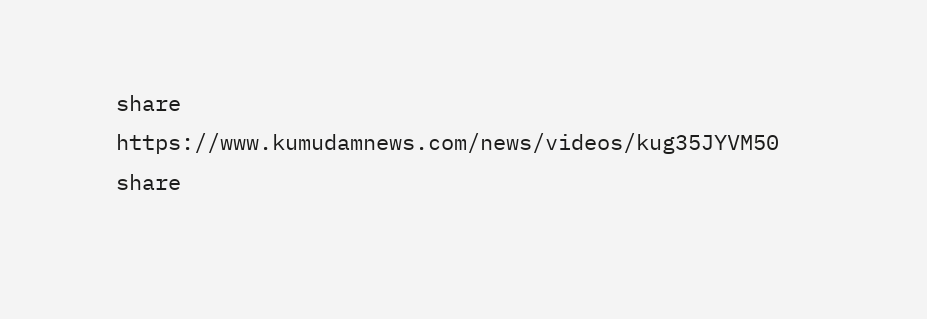share
https://www.kumudamnews.com/news/videos/kug35JYVM50
share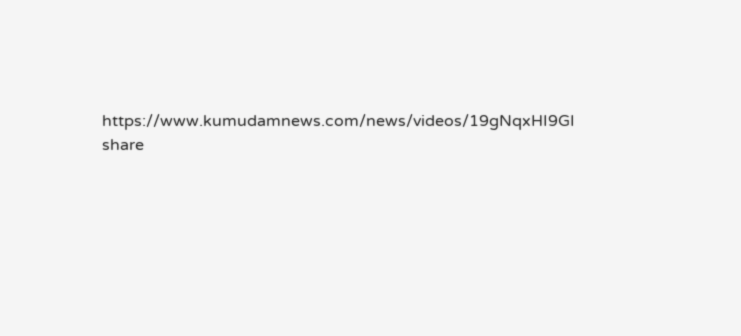https://www.kumudamnews.com/news/videos/19gNqxHI9GI
share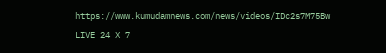https://www.kumudamnews.com/news/videos/IDc2s7M75Bw
LIVE 24 X 7